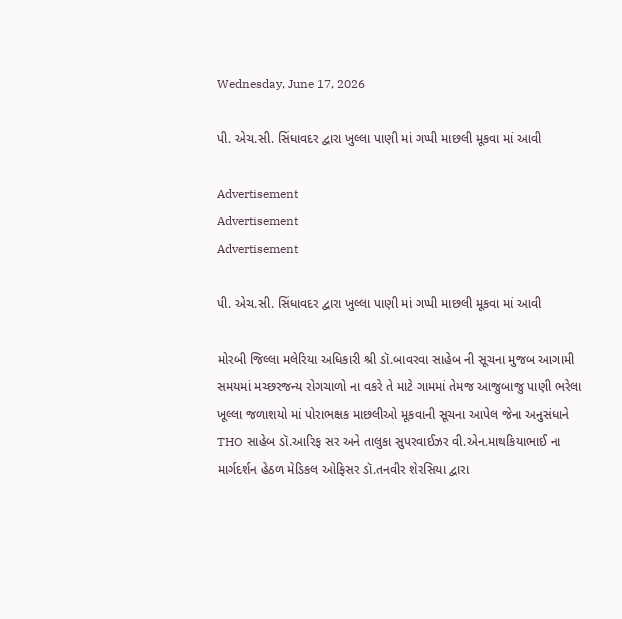Wednesday, June 17, 2026

પી. એચ.સી. સિંધાવદર દ્વારા ખુલ્લા પાણી માં ગપ્પી માછલી મૂકવા માં આવી

Advertisement
Advertisement
Advertisement

પી. એચ.સી. સિંધાવદર દ્વારા ખુલ્લા પાણી માં ગપ્પી માછલી મૂકવા માં આવી

મોરબી જિલ્લા મલેરિયા અધિકારી શ્રી ડૉ.બાવરવા સાહેબ ની સૂચના મુજબ આગામી સમયમાં મચ્છરજન્ય રોગચાળો ના વકરે તે માટે ગામમાં તેમજ આજુબાજુ પાણી ભરેલા ખૂલ્લા જળાશયો માં પોરાભક્ષક માછલીઓ મૂકવાની સૂચના આપેલ જેના અનુસંધાને THO સાહેબ ડૉ.આરિફ સર અને તાલુકા સુપરવાઈઝર વી.એન.માથકિયાભાઈ ના માર્ગદર્શન હેઠળ મેડિકલ ઓફિસર ડૉ.તનવીર શેરસિયા દ્વારા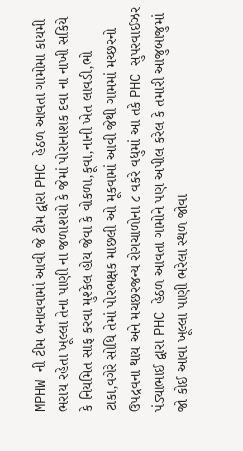MPHW ની ટીમ બનાવવામાં આવી જે ટીમ દ્વારા PHC હેઠળ આવતા ગામોમા કાયમી ભરાય રહેતા ખૂલ્લા તેના પાણી ના જળાશયો કે જેમાં પોરાનાશક દવા ના નાખી સકિયે કે નિયમિત સાફ કરવા મુશ્કેલ હોય જેવા કે વોકળા,કૂવા,નાની ખેત લાવડી,ભો ટાકા,વગેરે સોધિ તેમાં પોરભક્ષક માછલી ઓ મૂકવામાં આવી જેથી ગામમાં મચ્છરનો ઉપદ્રવના થાય અને મચછરજન્ય રોગચાળોના ૮ વકરે વધુમાં આ તકે PHC સુપરવાઈઝર પંડ્યાભાઈ દ્વારા PHC હેઠળ આવતા ગામોને પણ અપીલ કરેલ કે તમારી આજુબાજુમાં જો કોઈ આવા ખૂલ્લા પાણી ભરેલા સ્થળ જોવા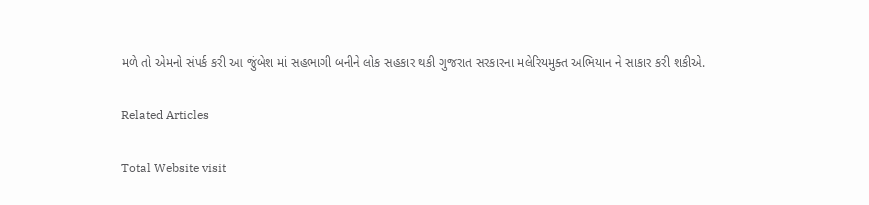મળે તો એમનો સંપર્ક કરી આ જુંબેશ માં સહભાગી બનીને લોક સહકાર થકી ગુજરાત સરકારના મલેરિયમુક્ત અભિયાન ને સાકાર કરી શકીએ.

Related Articles

Total Website visit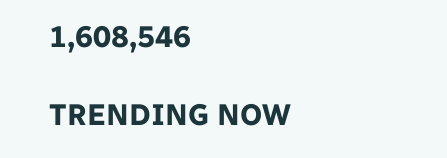1,608,546

TRENDING NOW